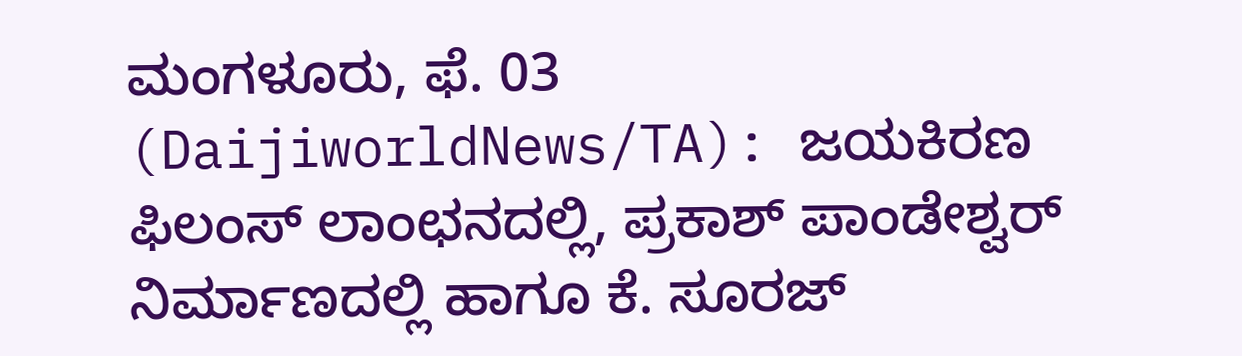ಮಂಗಳೂರು, ಫೆ. 03 (DaijiworldNews/TA): ಜಯಕಿರಣ ಫಿಲಂಸ್ ಲಾಂಛನದಲ್ಲಿ, ಪ್ರಕಾಶ್ ಪಾಂಡೇಶ್ವರ್ ನಿರ್ಮಾಣದಲ್ಲಿ ಹಾಗೂ ಕೆ. ಸೂರಜ್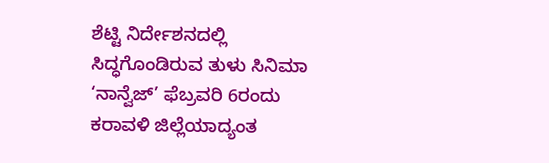ಶೆಟ್ಟಿ ನಿರ್ದೇಶನದಲ್ಲಿ ಸಿದ್ಧಗೊಂಡಿರುವ ತುಳು ಸಿನಿಮಾ ‘ನಾನ್ವೆಜ್’ ಫೆಬ್ರವರಿ 6ರಂದು ಕರಾವಳಿ ಜಿಲ್ಲೆಯಾದ್ಯಂತ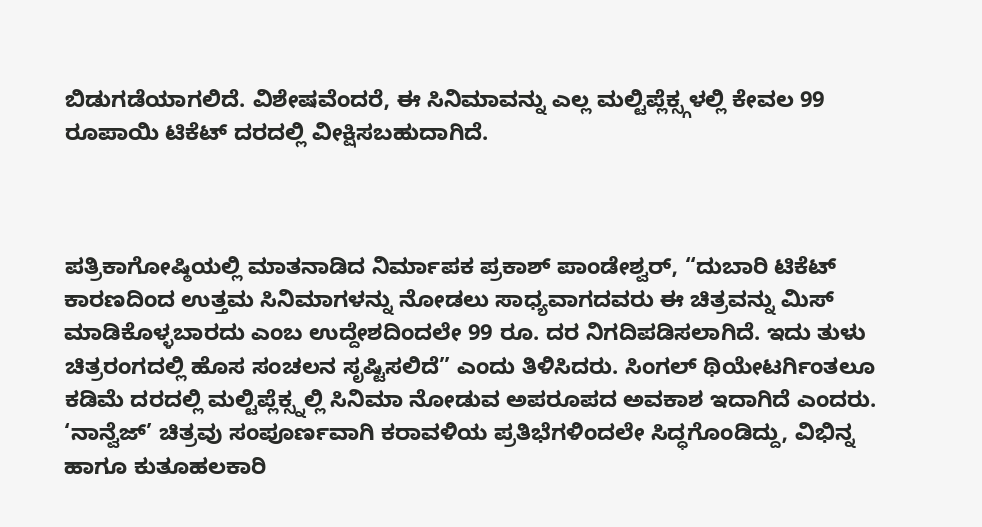ಬಿಡುಗಡೆಯಾಗಲಿದೆ. ವಿಶೇಷವೆಂದರೆ, ಈ ಸಿನಿಮಾವನ್ನು ಎಲ್ಲ ಮಲ್ಟಿಪ್ಲೆಕ್ಸ್ಗಳಲ್ಲಿ ಕೇವಲ 99 ರೂಪಾಯಿ ಟಿಕೆಟ್ ದರದಲ್ಲಿ ವೀಕ್ಷಿಸಬಹುದಾಗಿದೆ.



ಪತ್ರಿಕಾಗೋಷ್ಠಿಯಲ್ಲಿ ಮಾತನಾಡಿದ ನಿರ್ಮಾಪಕ ಪ್ರಕಾಶ್ ಪಾಂಡೇಶ್ವರ್, “ದುಬಾರಿ ಟಿಕೆಟ್ ಕಾರಣದಿಂದ ಉತ್ತಮ ಸಿನಿಮಾಗಳನ್ನು ನೋಡಲು ಸಾಧ್ಯವಾಗದವರು ಈ ಚಿತ್ರವನ್ನು ಮಿಸ್ ಮಾಡಿಕೊಳ್ಳಬಾರದು ಎಂಬ ಉದ್ದೇಶದಿಂದಲೇ 99 ರೂ. ದರ ನಿಗದಿಪಡಿಸಲಾಗಿದೆ. ಇದು ತುಳು ಚಿತ್ರರಂಗದಲ್ಲಿ ಹೊಸ ಸಂಚಲನ ಸೃಷ್ಟಿಸಲಿದೆ” ಎಂದು ತಿಳಿಸಿದರು. ಸಿಂಗಲ್ ಥಿಯೇಟರ್ಗಿಂತಲೂ ಕಡಿಮೆ ದರದಲ್ಲಿ ಮಲ್ಟಿಪ್ಲೆಕ್ಸ್ನಲ್ಲಿ ಸಿನಿಮಾ ನೋಡುವ ಅಪರೂಪದ ಅವಕಾಶ ಇದಾಗಿದೆ ಎಂದರು.
‘ನಾನ್ವೆಜ್’ ಚಿತ್ರವು ಸಂಪೂರ್ಣವಾಗಿ ಕರಾವಳಿಯ ಪ್ರತಿಭೆಗಳಿಂದಲೇ ಸಿದ್ಧಗೊಂಡಿದ್ದು, ವಿಭಿನ್ನ ಹಾಗೂ ಕುತೂಹಲಕಾರಿ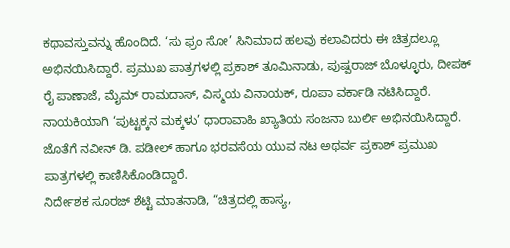ಕಥಾವಸ್ತುವನ್ನು ಹೊಂದಿದೆ. ‘ಸು ಫ್ರಂ ಸೋ’ ಸಿನಿಮಾದ ಹಲವು ಕಲಾವಿದರು ಈ ಚಿತ್ರದಲ್ಲೂ ಅಭಿನಯಿಸಿದ್ದಾರೆ. ಪ್ರಮುಖ ಪಾತ್ರಗಳಲ್ಲಿ ಪ್ರಕಾಶ್ ತೂಮಿನಾಡು, ಪುಷ್ಪರಾಜ್ ಬೊಳ್ಳೂರು, ದೀಪಕ್ ರೈ ಪಾಣಾಜೆ, ಮೈಮ್ ರಾಮದಾಸ್, ವಿಸ್ಮಯ ವಿನಾಯಕ್, ರೂಪಾ ವರ್ಕಾಡಿ ನಟಿಸಿದ್ದಾರೆ. ನಾಯಕಿಯಾಗಿ ‘ಪುಟ್ಟಕ್ಕನ ಮಕ್ಕಳು’ ಧಾರಾವಾಹಿ ಖ್ಯಾತಿಯ ಸಂಜನಾ ಬುರ್ಲಿ ಅಭಿನಯಿಸಿದ್ದಾರೆ. ಜೊತೆಗೆ ನವೀನ್ ಡಿ. ಪಡೀಲ್ ಹಾಗೂ ಭರವಸೆಯ ಯುವ ನಟ ಅಥರ್ವ ಪ್ರಕಾಶ್ ಪ್ರಮುಖ ಪಾತ್ರಗಳಲ್ಲಿ ಕಾಣಿಸಿಕೊಂಡಿದ್ದಾರೆ.
ನಿರ್ದೇಶಕ ಸೂರಜ್ ಶೆಟ್ಟಿ ಮಾತನಾಡಿ, “ಚಿತ್ರದಲ್ಲಿ ಹಾಸ್ಯ,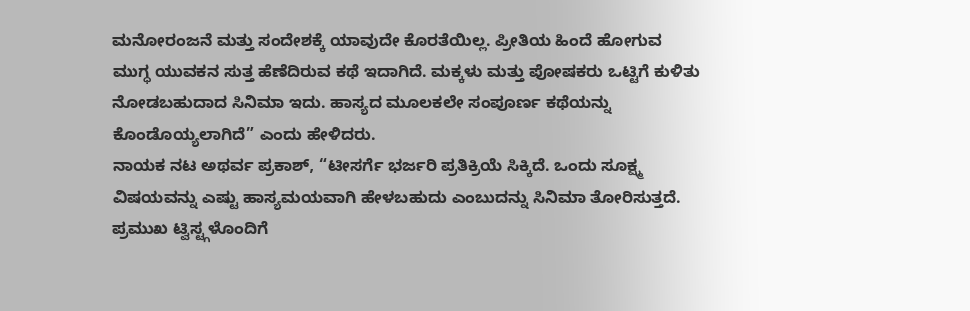ಮನೋರಂಜನೆ ಮತ್ತು ಸಂದೇಶಕ್ಕೆ ಯಾವುದೇ ಕೊರತೆಯಿಲ್ಲ. ಪ್ರೀತಿಯ ಹಿಂದೆ ಹೋಗುವ ಮುಗ್ಧ ಯುವಕನ ಸುತ್ತ ಹೆಣೆದಿರುವ ಕಥೆ ಇದಾಗಿದೆ. ಮಕ್ಕಳು ಮತ್ತು ಪೋಷಕರು ಒಟ್ಟಿಗೆ ಕುಳಿತು ನೋಡಬಹುದಾದ ಸಿನಿಮಾ ಇದು. ಹಾಸ್ಯದ ಮೂಲಕಲೇ ಸಂಪೂರ್ಣ ಕಥೆಯನ್ನು ಕೊಂಡೊಯ್ಯಲಾಗಿದೆ” ಎಂದು ಹೇಳಿದರು.
ನಾಯಕ ನಟ ಅಥರ್ವ ಪ್ರಕಾಶ್, “ಟೀಸರ್ಗೆ ಭರ್ಜರಿ ಪ್ರತಿಕ್ರಿಯೆ ಸಿಕ್ಕಿದೆ. ಒಂದು ಸೂಕ್ಷ್ಮ ವಿಷಯವನ್ನು ಎಷ್ಟು ಹಾಸ್ಯಮಯವಾಗಿ ಹೇಳಬಹುದು ಎಂಬುದನ್ನು ಸಿನಿಮಾ ತೋರಿಸುತ್ತದೆ. ಪ್ರಮುಖ ಟ್ವಿಸ್ಟ್ಗಳೊಂದಿಗೆ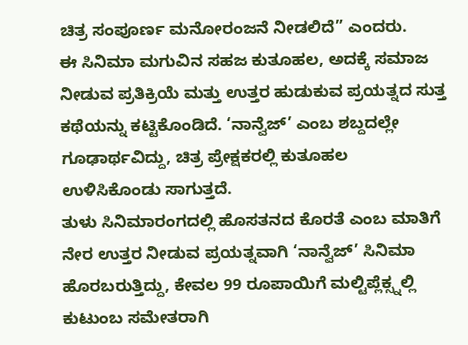ಚಿತ್ರ ಸಂಪೂರ್ಣ ಮನೋರಂಜನೆ ನೀಡಲಿದೆ” ಎಂದರು.
ಈ ಸಿನಿಮಾ ಮಗುವಿನ ಸಹಜ ಕುತೂಹಲ, ಅದಕ್ಕೆ ಸಮಾಜ ನೀಡುವ ಪ್ರತಿಕ್ರಿಯೆ ಮತ್ತು ಉತ್ತರ ಹುಡುಕುವ ಪ್ರಯತ್ನದ ಸುತ್ತ ಕಥೆಯನ್ನು ಕಟ್ಟಿಕೊಂಡಿದೆ. ‘ನಾನ್ವೆಜ್’ ಎಂಬ ಶಬ್ದದಲ್ಲೇ ಗೂಢಾರ್ಥವಿದ್ದು, ಚಿತ್ರ ಪ್ರೇಕ್ಷಕರಲ್ಲಿ ಕುತೂಹಲ ಉಳಿಸಿಕೊಂಡು ಸಾಗುತ್ತದೆ.
ತುಳು ಸಿನಿಮಾರಂಗದಲ್ಲಿ ಹೊಸತನದ ಕೊರತೆ ಎಂಬ ಮಾತಿಗೆ ನೇರ ಉತ್ತರ ನೀಡುವ ಪ್ರಯತ್ನವಾಗಿ ‘ನಾನ್ವೆಜ್’ ಸಿನಿಮಾ ಹೊರಬರುತ್ತಿದ್ದು, ಕೇವಲ 99 ರೂಪಾಯಿಗೆ ಮಲ್ಟಿಪ್ಲೆಕ್ಸ್ನಲ್ಲಿ ಕುಟುಂಬ ಸಮೇತರಾಗಿ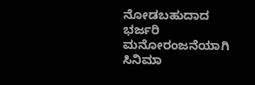ನೋಡಬಹುದಾದ ಭರ್ಜರಿ ಮನೋರಂಜನೆಯಾಗಿ ಸಿನಿಮಾ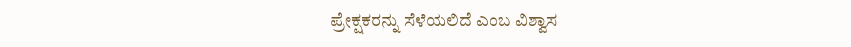ಪ್ರೇಕ್ಷಕರನ್ನು ಸೆಳೆಯಲಿದೆ ಎಂಬ ವಿಶ್ವಾಸ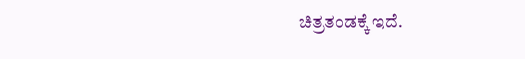ಚಿತ್ರತಂಡಕ್ಕೆ ಇದೆ.